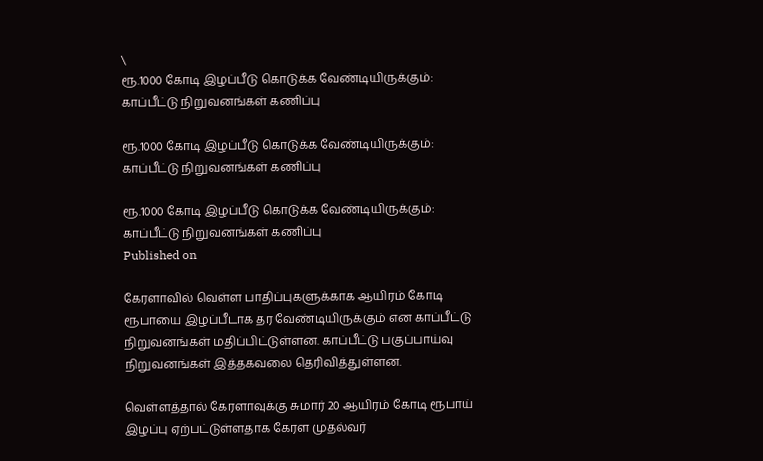\
ரூ.1000 கோடி இழப்பீடு கொடுக்க வேண்டியிருக்கும்: காப்பீட்டு நிறுவனங்கள் கணிப்பு

ரூ.1000 கோடி இழப்பீடு கொடுக்க வேண்டியிருக்கும்: காப்பீட்டு நிறுவனங்கள் கணிப்பு

ரூ.1000 கோடி இழப்பீடு கொடுக்க வேண்டியிருக்கும்: காப்பீட்டு நிறுவனங்கள் கணிப்பு
Published on

கேரளாவில் வெள்ள பாதிப்புகளுக்காக ஆயிரம் கோடி ரூபாயை இழப்பீடாக தர வேண்டியிருக்கும் என காப்பீட்டு நிறுவனங்கள் மதிப்பிட்டுள்ளன. காப்பீட்டு பகுப்பாய்வு நிறுவனங்கள் இத்தகவலை தெரிவித்துள்ளன.

வெள்ளத்தால் கேரளாவுக்கு சுமார் 20 ஆயிரம் கோடி ரூபாய் இழப்பு ஏற்பட்டுள்ளதாக கேரள முதல்வர்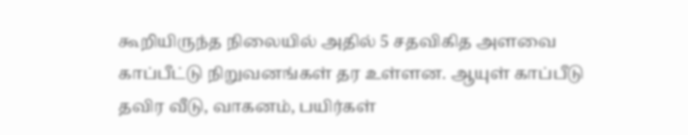கூறியிருந்த நிலையில் அதில் 5 சதவிகித அளவை காப்பீட்டு நிறுவனங்கள் தர உள்ளன. ஆயுள் காப்பீடு தவிர வீடு, வாகனம், பயிர்கள்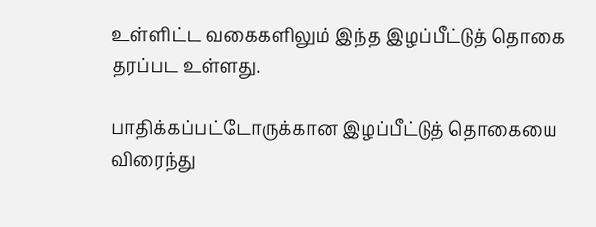உள்ளிட்ட வகைகளிலும் இந்த இழப்பீட்டுத் தொகை தரப்பட உள்ளது.

பாதிக்கப்பட்டோருக்கான இழப்பீட்டுத் தொகையை விரைந்து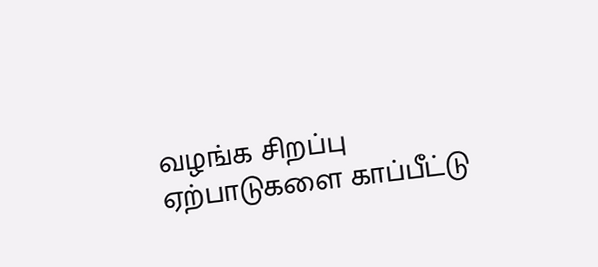வழங்க சிறப்பு ஏற்பாடுகளை காப்பீட்டு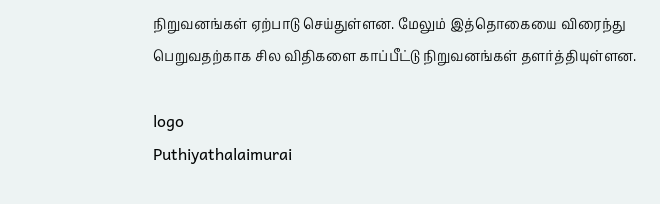நிறுவனங்கள் ஏற்பாடு செய்துள்ளன. மேலும் இத்தொகையை விரைந்து பெறுவதற்காக சில விதிகளை காப்பீட்டு நிறுவனங்கள் தளர்த்தியுள்ளன.

logo
Puthiyathalaimurai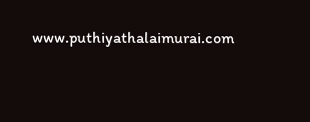www.puthiyathalaimurai.com